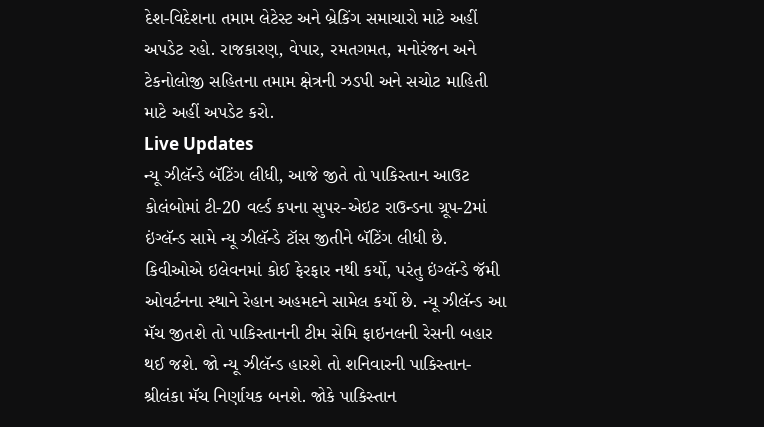દેશ-વિદેશના તમામ લેટેસ્ટ અને બ્રેકિંગ સમાચારો માટે અહીં અપડેટ રહો. રાજકારણ, વેપાર, રમતગમત, મનોરંજન અને ટેકનોલોજી સહિતના તમામ ક્ષેત્રની ઝડપી અને સચોટ માહિતી માટે અહીં અપડેટ કરો.
Live Updates
ન્યૂ ઝીલૅન્ડે બૅટિંગ લીધી, આજે જીતે તો પાકિસ્તાન આઉટ
કોલંબોમાં ટી-20 વર્લ્ડ કપના સુપર-એઇટ રાઉન્ડના ગ્રૂપ-2માં ઇંગ્લૅન્ડ સામે ન્યૂ ઝીલૅન્ડે ટૉસ જીતીને બૅટિંગ લીધી છે. કિવીઓએ ઇલેવનમાં કોઈ ફેરફાર નથી કર્યો, પરંતુ ઇંગ્લૅન્ડે જૅમી ઓવર્ટનના સ્થાને રેહાન અહમદને સામેલ કર્યો છે. ન્યૂ ઝીલૅન્ડ આ મૅચ જીતશે તો પાકિસ્તાનની ટીમ સેમિ ફાઇનલની રેસની બહાર થઈ જશે. જો ન્યૂ ઝીલૅન્ડ હારશે તો શનિવારની પાકિસ્તાન-શ્રીલંકા મૅચ નિર્ણાયક બનશે. જોકે પાકિસ્તાન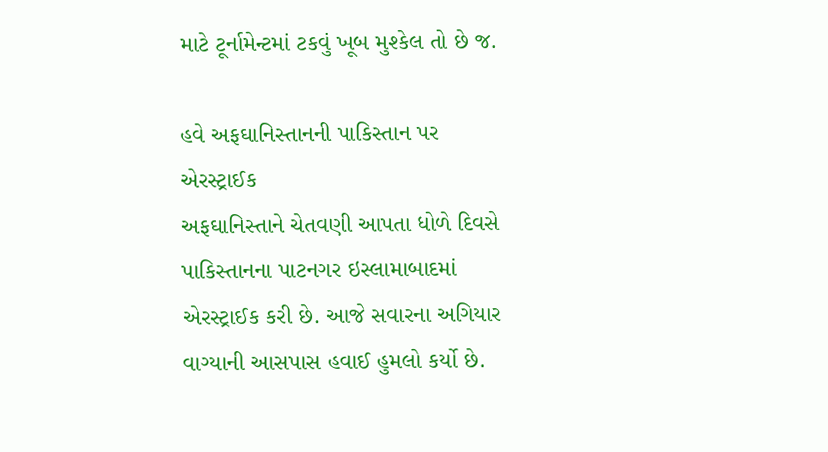માટે ટૂર્નામેન્ટમાં ટકવું ખૂબ મુશ્કેલ તો છે જ.

હવે અફઘાનિસ્તાનની પાકિસ્તાન પર એરસ્ટ્રાઈક
અફઘાનિસ્તાને ચેતવણી આપતા ધોળે દિવસે પાકિસ્તાનના પાટનગર ઇસ્લામાબાદમાં એરસ્ટ્રાઈક કરી છે. આજે સવારના અગિયાર વાગ્યાની આસપાસ હવાઈ હુમલો કર્યો છે.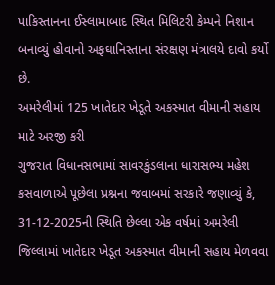પાકિસ્તાનના ઈસ્લામાબાદ સ્થિત મિલિટરી કેમ્પને નિશાન બનાવ્યું હોવાનો અફઘાનિસ્તાના સંરક્ષણ મંત્રાલયે દાવો કર્યો છે.
અમરેલીમાં 125 ખાતેદાર ખેડૂતે અકસ્માત વીમાની સહાય માટે અરજી કરી
ગુજરાત વિધાનસભામાં સાવરકુંડલાના ધારાસભ્ય મહેશ કસવાળાએ પૂછેલા પ્રશ્નના જવાબમાં સરકારે જણાવ્યું કે, 31-12-2025ની સ્થિતિ છેલ્લા એક વર્ષમાં અમરેલી જિલ્લામાં ખાતેદાર ખેડૂત અકસ્માત વીમાની સહાય મેળવવા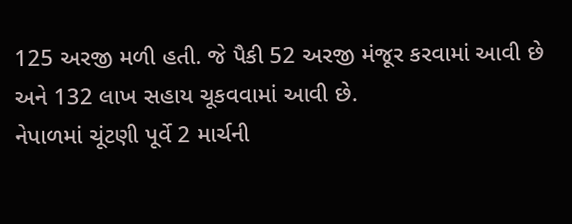125 અરજી મળી હતી. જે પૈકી 52 અરજી મંજૂર કરવામાં આવી છે અને 132 લાખ સહાય ચૂકવવામાં આવી છે.
નેપાળમાં ચૂંટણી પૂર્વે 2 માર્ચની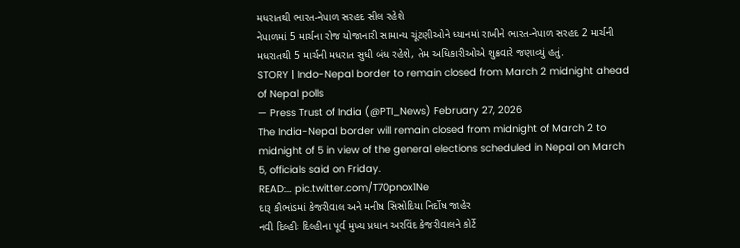મધરાતથી ભારત-નેપાળ સરહદ સીલ રહેશે
નેપાળમાં 5 માર્ચના રોજ યોજાનારી સામાન્ય ચૂંટણીઓને ધ્યાનમાં રાખીને ભારત-નેપાળ સરહદ 2 માર્ચની મધરાતથી 5 માર્ચની મધરાત સુધી બંધ રહેશે, તેમ અધિકારીઓએ શુક્રવારે જણાવ્યું હતું.
STORY | Indo-Nepal border to remain closed from March 2 midnight ahead of Nepal polls
— Press Trust of India (@PTI_News) February 27, 2026
The India-Nepal border will remain closed from midnight of March 2 to midnight of 5 in view of the general elections scheduled in Nepal on March 5, officials said on Friday.
READ:… pic.twitter.com/T70pnox1Ne
દારૂ કૌભાંડમાં કેજરીવાલ અને મનીષ સિસોદિયા નિર્દોષ જાહેર
નવી દિલ્હીઃ દિલ્હીના પૂર્વ મુખ્ય પ્રધાન અરવિંદ કેજરીવાલને કોર્ટે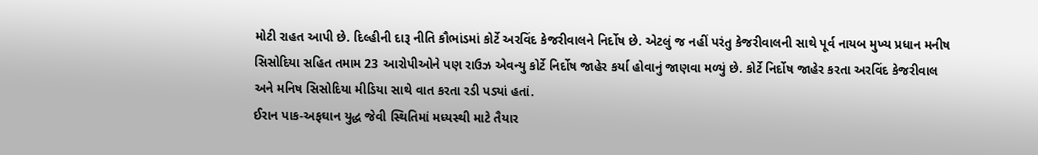મોટી રાહત આપી છે. દિલ્હીની દારૂ નીતિ કૌભાંડમાં કોર્ટે અરવિંદ કેજરીવાલને નિર્દોષ છે. એટલું જ નહીં પરંતુ કેજરીવાલની સાથે પૂર્વ નાયબ મુખ્ય પ્રધાન મનીષ સિસોદિયા સહિત તમામ 23 આરોપીઓને પણ રાઉઝ એવન્યુ કોર્ટે નિર્દોષ જાહેર કર્યા હોવાનું જાણવા મળ્યું છે. કોર્ટે નિર્દોષ જાહેર કરતા અરવિંદ કેજરીવાલ અને મનિષ સિસોદિયા મીડિયા સાથે વાત કરતા રડી પડ્યાં હતાં.
ઈરાન પાક-અફઘાન યુદ્ધ જેવી સ્થિતિમાં મધ્યસ્થી માટે તૈયાર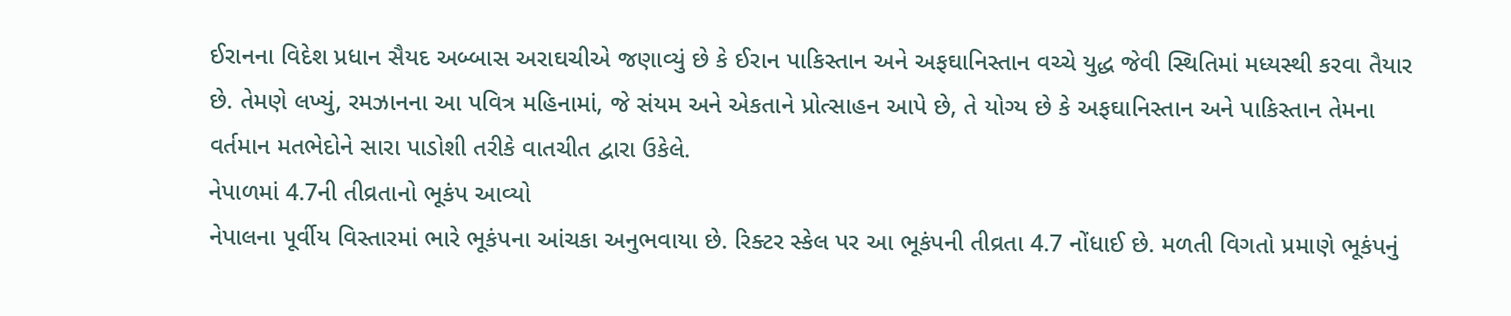ઈરાનના વિદેશ પ્રધાન સૈયદ અબ્બાસ અરાઘચીએ જણાવ્યું છે કે ઈરાન પાકિસ્તાન અને અફઘાનિસ્તાન વચ્ચે યુદ્ધ જેવી સ્થિતિમાં મધ્યસ્થી કરવા તૈયાર છે. તેમણે લખ્યું, રમઝાનના આ પવિત્ર મહિનામાં, જે સંયમ અને એકતાને પ્રોત્સાહન આપે છે, તે યોગ્ય છે કે અફઘાનિસ્તાન અને પાકિસ્તાન તેમના વર્તમાન મતભેદોને સારા પાડોશી તરીકે વાતચીત દ્વારા ઉકેલે.
નેપાળમાં 4.7ની તીવ્રતાનો ભૂકંપ આવ્યો
નેપાલના પૂર્વીય વિસ્તારમાં ભારે ભૂકંપના આંચકા અનુભવાયા છે. રિક્ટર સ્કેલ પર આ ભૂકંપની તીવ્રતા 4.7 નોંધાઈ છે. મળતી વિગતો પ્રમાણે ભૂકંપનું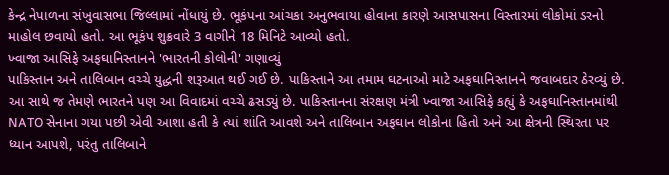કેન્દ્ર નેપાળના સંખુવાસભા જિલ્લામાં નોંધાયું છે. ભૂકંપના આંચકા અનુભવાયા હોવાના કારણે આસપાસના વિસ્તારમાં લોકોમાં ડરનો માહોલ છવાયો હતો. આ ભૂકંપ શુક્રવારે 3 વાગીને 18 મિનિટે આવ્યો હતો.
ખ્વાજા આસિફે અફઘાનિસ્તાનને 'ભારતની કોલોની' ગણાવ્યું
પાકિસ્તાન અને તાલિબાન વચ્ચે યુદ્ધની શરૂઆત થઈ ગઈ છે. પાકિસ્તાને આ તમામ ઘટનાઓ માટે અફઘાનિસ્તાનને જવાબદાર ઠેરવ્યું છે. આ સાથે જ તેમણે ભારતને પણ આ વિવાદમાં વચ્ચે ઢસડ્યું છે. પાકિસ્તાનના સંરક્ષણ મંત્રી ખ્વાજા આસિફે કહ્યું કે અફઘાનિસ્તાનમાંથી NATO સેનાના ગયા પછી એવી આશા હતી કે ત્યાં શાંતિ આવશે અને તાલિબાન અફઘાન લોકોના હિતો અને આ ક્ષેત્રની સ્થિરતા પર ધ્યાન આપશે, પરંતુ તાલિબાને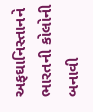અફઘાનિસ્તાનને ભારતની કોલોની બનાવી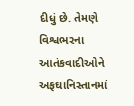દીધું છે. તેમણે વિશ્વભરના આતંકવાદીઓને અફઘાનિસ્તાનમાં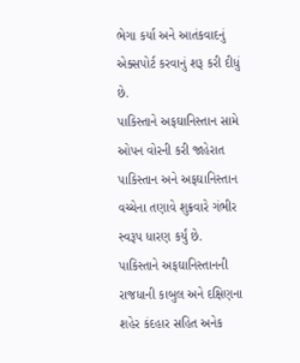ભેગા કર્યા અને આતંકવાદનું એક્સપોર્ટ કરવાનું શરૂ કરી દીધું છે.
પાકિસ્તાને અફઘાનિસ્તાન સામે ઓપન વોરની કરી જાહેરાત
પાકિસ્તાન અને અફઘાનિસ્તાન વચ્ચેના તણાવે શુક્રવારે ગંભીર સ્વરૂપ ધારણ કર્યું છે. પાકિસ્તાને અફઘાનિસ્તાનની રાજધાની કાબુલ અને દક્ષિણના શહેર કંદહાર સહિત અનેક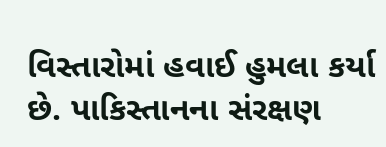વિસ્તારોમાં હવાઈ હુમલા કર્યા છે. પાકિસ્તાનના સંરક્ષણ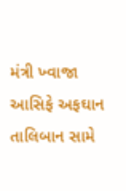મંત્રી ખ્વાજા આસિફે અફઘાન તાલિબાન સામે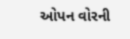ઓપન વોરની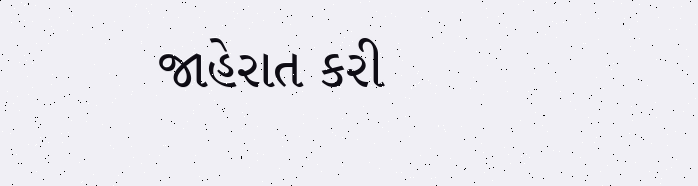જાહેરાત કરી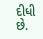દીધી છે.